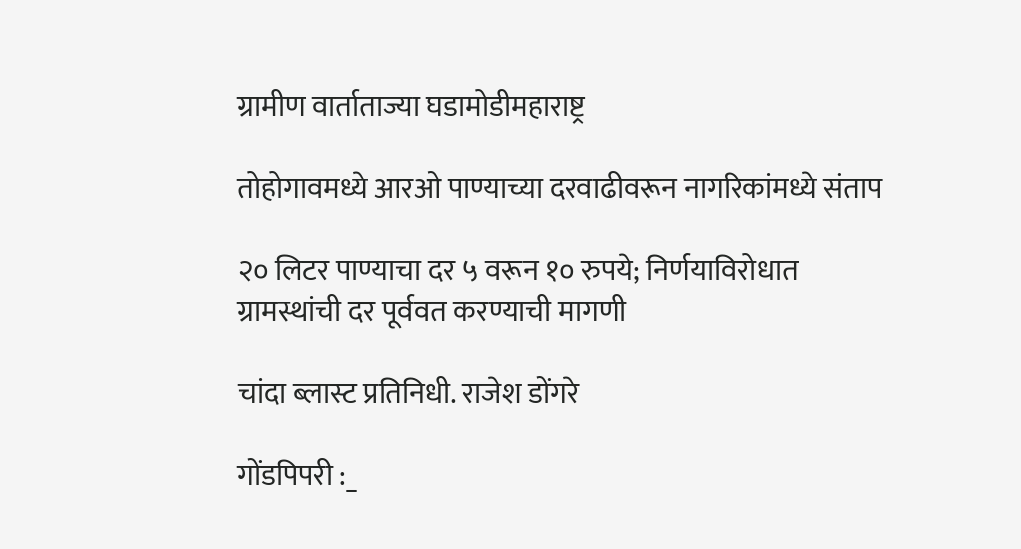ग्रामीण वार्ताताज्या घडामोडीमहाराष्ट्र

तोहोगावमध्ये आरओ पाण्याच्या दरवाढीवरून नागरिकांमध्ये संताप

२० लिटर पाण्याचा दर ५ वरून १० रुपये; निर्णयाविरोधात ग्रामस्थांची दर पूर्ववत करण्याची मागणी

चांदा ब्लास्ट प्रतिनिधी. राजेश डोंगरे

गोंडपिपरी :_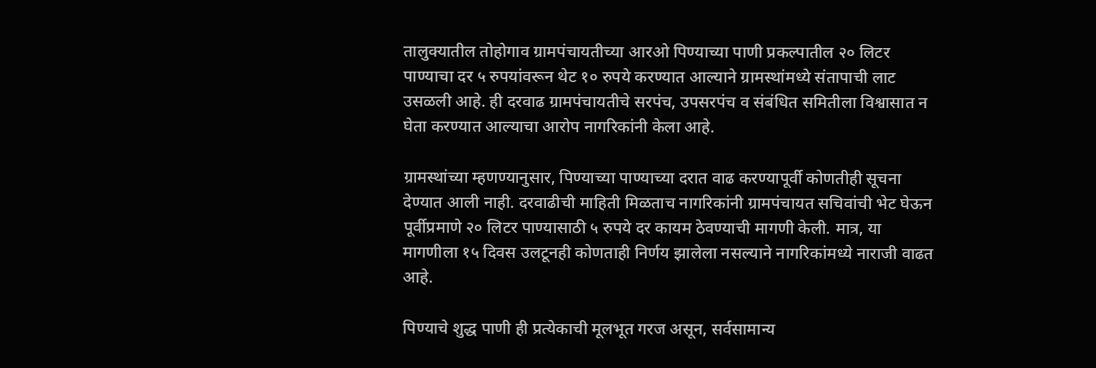तालुक्यातील तोहोगाव ग्रामपंचायतीच्या आरओ पिण्याच्या पाणी प्रकल्पातील २० लिटर पाण्याचा दर ५ रुपयांवरून थेट १० रुपये करण्यात आल्याने ग्रामस्थांमध्ये संतापाची लाट उसळली आहे. ही दरवाढ ग्रामपंचायतीचे सरपंच, उपसरपंच व संबंधित समितीला विश्वासात न घेता करण्यात आल्याचा आरोप नागरिकांनी केला आहे.

ग्रामस्थांच्या म्हणण्यानुसार, पिण्याच्या पाण्याच्या दरात वाढ करण्यापूर्वी कोणतीही सूचना देण्यात आली नाही. दरवाढीची माहिती मिळताच नागरिकांनी ग्रामपंचायत सचिवांची भेट घेऊन पूर्वीप्रमाणे २० लिटर पाण्यासाठी ५ रुपये दर कायम ठेवण्याची मागणी केली. मात्र, या मागणीला १५ दिवस उलटूनही कोणताही निर्णय झालेला नसल्याने नागरिकांमध्ये नाराजी वाढत आहे.

पिण्याचे शुद्ध पाणी ही प्रत्येकाची मूलभूत गरज असून, सर्वसामान्य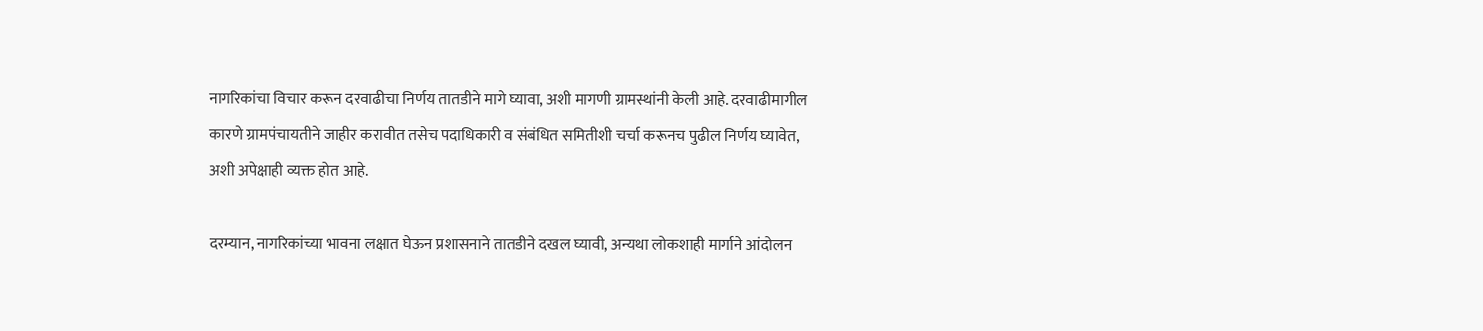नागरिकांचा विचार करून दरवाढीचा निर्णय तातडीने मागे घ्यावा, अशी मागणी ग्रामस्थांनी केली आहे. दरवाढीमागील कारणे ग्रामपंचायतीने जाहीर करावीत तसेच पदाधिकारी व संबंधित समितीशी चर्चा करूनच पुढील निर्णय घ्यावेत, अशी अपेक्षाही व्यक्त होत आहे.

दरम्यान, नागरिकांच्या भावना लक्षात घेऊन प्रशासनाने तातडीने दखल घ्यावी, अन्यथा लोकशाही मार्गाने आंदोलन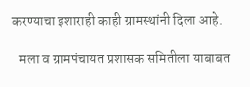करण्याचा इशाराही काही ग्रामस्थांनी दिला आहे.

   मला व ग्रामपंचायत प्रशासक समितीला याबाबत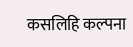कसलिहि कल्पना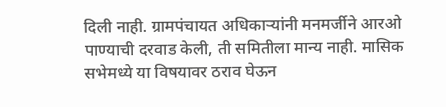दिली नाही. ग्रामपंचायत अधिकाऱ्यांनी मनमर्जीने आरओ पाण्याची दरवाड केली, ती समितीला मान्य नाही. मासिक सभेमध्ये या विषयावर ठराव घेऊन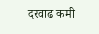दरवाढ कमी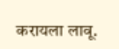करायला लावू.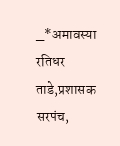_*अमावस्या रतिधर ताडे,प्रशासक सरपंच,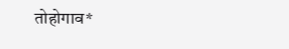तोहोगाव*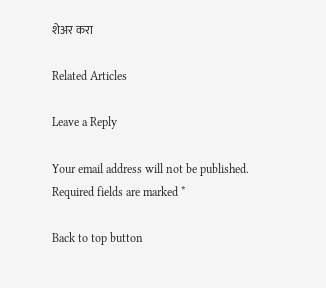शेअर करा

Related Articles

Leave a Reply

Your email address will not be published. Required fields are marked *

Back to top button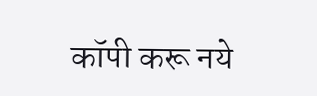कॉपी करू नये